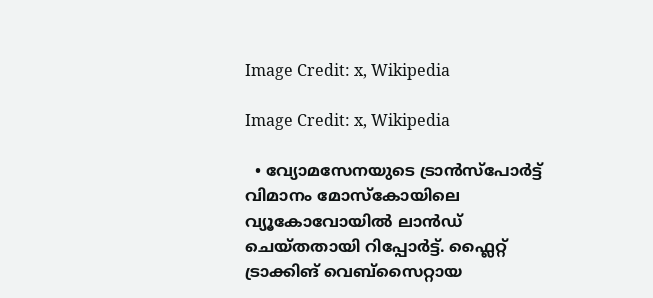Image Credit: x, Wikipedia

Image Credit: x, Wikipedia

  • വ്യോമസേനയുടെ ട്രാന്‍സ്പോര്‍ട്ട് വിമാനം മോസ്കോയിലെ വ്യൂകോവോയില്‍ ലാന്‍ഡ് ചെയ്തതായി റിപ്പോര്‍ട്ട്. ഫ്ലൈറ്റ് ട്രാക്കിങ് വെബ്സൈറ്റായ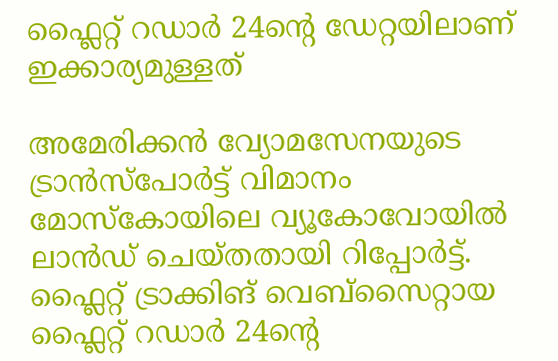ഫ്ലൈറ്റ് റഡാര്‍ 24ന്‍റെ ഡേറ്റയിലാണ് ഇക്കാര്യമുള്ളത്

അമേരിക്കന്‍ വ്യോമസേനയുടെ ട്രാന്‍സ്പോര്‍ട്ട് വിമാനം മോസ്കോയിലെ വ്യൂകോവോയില്‍ ലാന്‍ഡ് ചെയ്തതായി റിപ്പോര്‍ട്ട്. ഫ്ലൈറ്റ് ട്രാക്കിങ് വെബ്സൈറ്റായ ഫ്ലൈറ്റ് റഡാര്‍ 24ന്‍റെ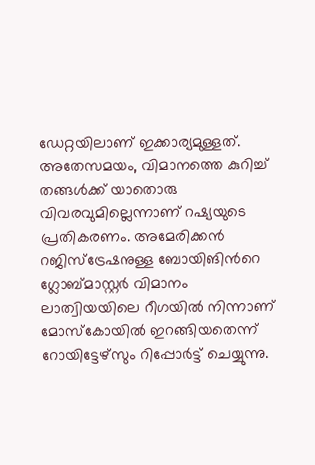ഡേറ്റയിലാണ് ഇക്കാര്യമുള്ളത്. അതേസമയം, വിമാനത്തെ കുറിച്ച് തങ്ങള്‍ക്ക് യാതൊരു വിവരവുമില്ലെന്നാണ് റഷ്യയുടെ പ്രതികരണം. അമേരിക്കന്‍ റജിസ്ട്രേഷനുള്ള ബോയിങിന്‍റെ ഗ്ലോബ്മാസ്റ്റര്‍ വിമാനം ലാത്വിയയിലെ റീഗയില്‍ നിന്നാണ് മോസ്കോയില്‍ ഇറങ്ങിയതെന്ന് റോയിട്ടേഴ്സും റിപ്പോര്‍ട്ട് ചെയ്യുന്നു.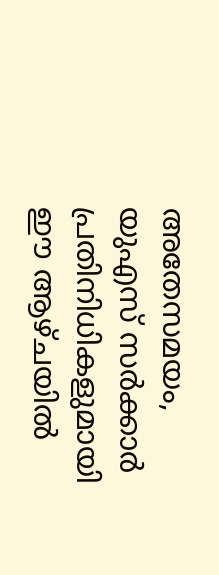അതേസമയം, യുഎസ് സര്‍ക്കാര്‍ പ്രതിനിധികളുമായി ഈ ആഴ്ചയില്‍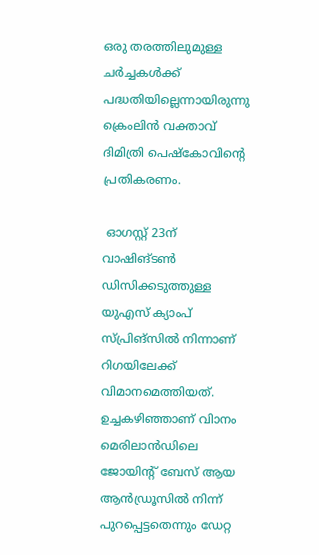ഒരു തരത്തിലുമുള്ള ചര്‍ച്ചകള്‍ക്ക് പദ്ധതിയില്ലെന്നായിരുന്നു ക്രെംലിന്‍ വക്താവ് ദിമിത്രി പെഷ്കോവിന്‍റെ പ്രതികരണം.

 ഓഗസ്റ്റ് 23ന് വാഷിങ്ടണ്‍ ഡിസിക്കടുത്തുള്ള യുഎസ് ക്യാംപ് സ്പ്രിങ്സില്‍ നിന്നാണ് റിഗയിലേക്ക് വിമാനമെത്തിയത്. ഉച്ചകഴിഞ്ഞാണ് വിാനം മെരിലാന്‍ഡിലെ ജോയിന്‍റ് ബേസ് ആയ ആന്‍ഡ്രൂസില്‍ നിന്ന് പുറപ്പെട്ടതെന്നും ഡേറ്റ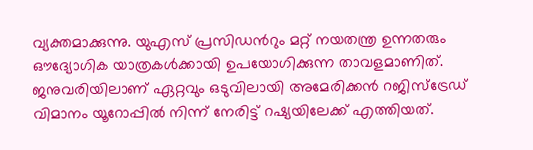വ്യക്തമാക്കുന്നു. യുഎസ് പ്രസിഡന്‍റും മറ്റ് നയതന്ത്ര ഉന്നതരും ഔദ്യോഗിക യാത്രകള്‍ക്കായി ഉപയോഗിക്കുന്ന താവളമാണിത്. ജനുവരിയിലാണ് ഏറ്റവും ഒടുവിലായി അമേരിക്കന്‍ റജിസ്ട്രേഡ് വിമാനം യൂറോപ്പില്‍ നിന്ന് നേരിട്ട് റഷ്യയിലേക്ക് എത്തിയത്.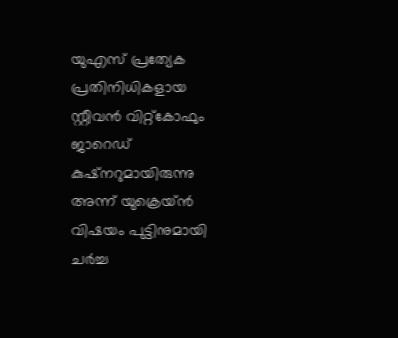യുഎസ് പ്രത്യേക പ്രതിനിധികളായ സ്റ്റീവന്‍ വിറ്റ്കോഫും ജാറെഡ് കുഷ്നറുമായിരുന്നു അന്ന് യുക്രെയ്ന്‍ വിഷയം പുട്ടിനുമായി ചര്‍ച്ച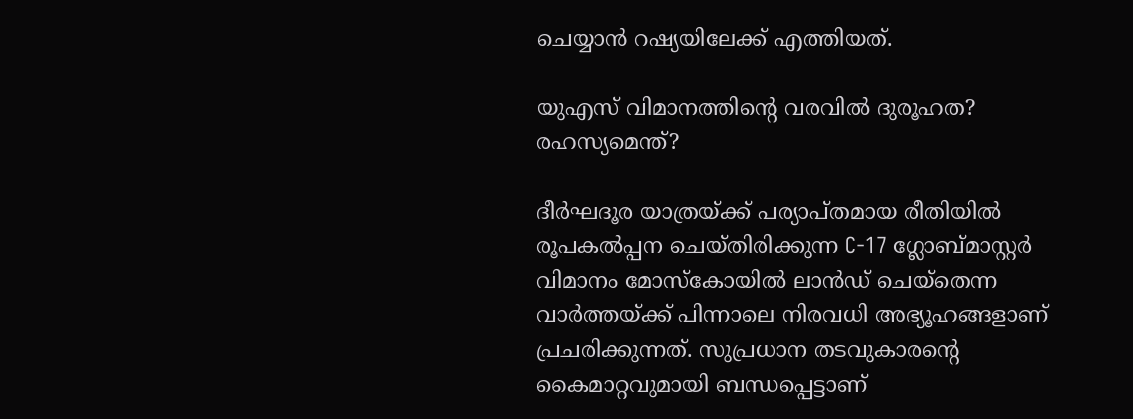ചെയ്യാന്‍ റഷ്യയിലേക്ക് എത്തിയത്.

യുഎസ് വിമാനത്തിന്‍റെ വരവില്‍ ദുരൂഹത? രഹസ്യമെന്ത്?

ദീര്‍ഘദൂര യാത്രയ്ക്ക് പര്യാപ്തമായ രീതിയില്‍ രൂപകല്‍പ്പന ചെയ്തിരിക്കുന്ന C-17 ഗ്ലോബ്മാസ്റ്റര്‍ വിമാനം മോസ്കോയില്‍ ലാന്‍ഡ് ചെയ്തെന്ന വാര്‍ത്തയ്ക്ക് പിന്നാലെ നിരവധി അഭ്യൂഹങ്ങളാണ് പ്രചരിക്കുന്നത്. സുപ്രധാന തടവുകാരന്‍റെ കൈമാറ്റവുമായി ബന്ധപ്പെട്ടാണ്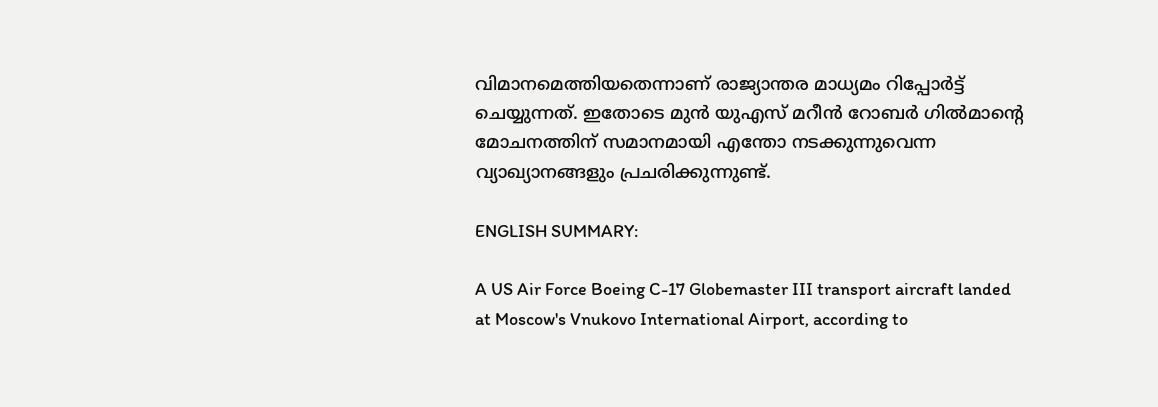വിമാനമെത്തിയതെന്നാണ് രാജ്യാന്തര മാധ്യമം റിപ്പോര്‍ട്ട് ചെയ്യുന്നത്. ഇതോടെ മുന്‍ യുഎസ് മറീന്‍ റോബര്‍ ഗില്‍മാന്‍റെ മോചനത്തിന് സമാനമായി എന്തോ നടക്കുന്നുവെന്ന വ്യാഖ്യാനങ്ങളും പ്രചരിക്കുന്നുണ്ട്.

ENGLISH SUMMARY:

A US Air Force Boeing C-17 Globemaster III transport aircraft landed at Moscow's Vnukovo International Airport, according to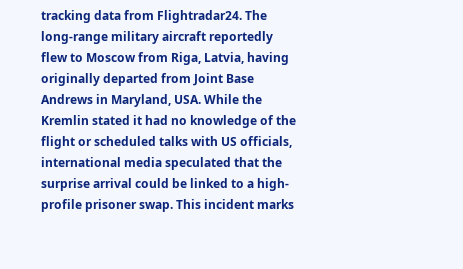tracking data from Flightradar24. The long-range military aircraft reportedly flew to Moscow from Riga, Latvia, having originally departed from Joint Base Andrews in Maryland, USA. While the Kremlin stated it had no knowledge of the flight or scheduled talks with US officials, international media speculated that the surprise arrival could be linked to a high-profile prisoner swap. This incident marks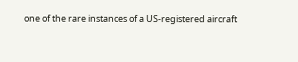one of the rare instances of a US-registered aircraft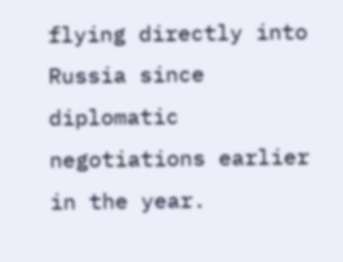flying directly into Russia since diplomatic negotiations earlier in the year.